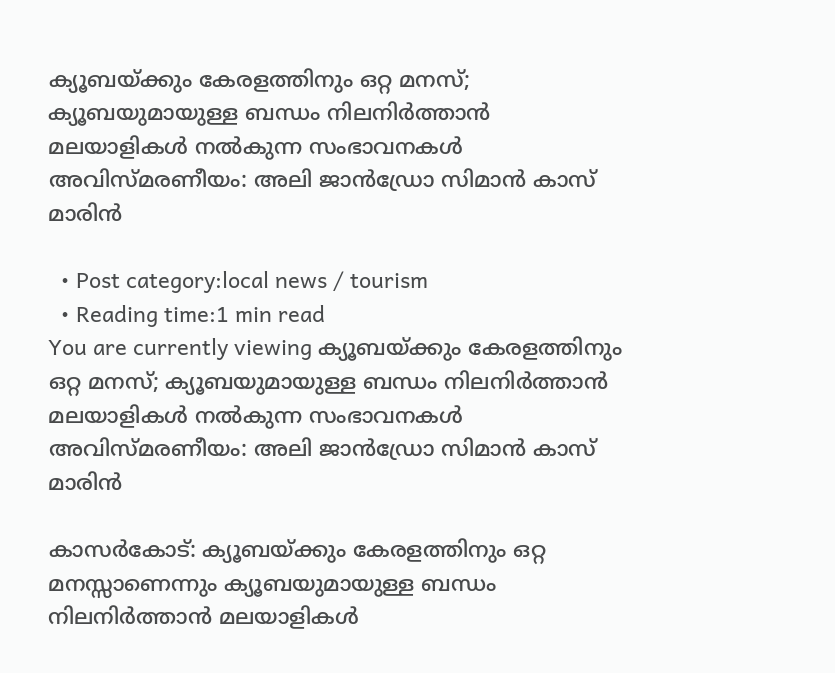ക്യൂബയ്ക്കും കേരളത്തിനും ഒറ്റ മനസ്; ക്യൂബയുമായുള്ള ബന്ധം നിലനിർത്താൻ മലയാളികൾ നൽകുന്ന സംഭാവനകൾ അവിസ്മരണീയം: അലി ജാൻഡ്രോ സിമാൻ കാസ് മാരിൻ

  • Post category:local news / tourism
  • Reading time:1 min read
You are currently viewing ക്യൂബയ്ക്കും കേരളത്തിനും ഒറ്റ മനസ്; ക്യൂബയുമായുള്ള ബന്ധം നിലനിർത്താൻ മലയാളികൾ നൽകുന്ന സംഭാവനകൾ അവിസ്മരണീയം: അലി ജാൻഡ്രോ സിമാൻ കാസ് മാരിൻ

കാസർകോട്: ക്യൂബയ്ക്കും കേരളത്തിനും ഒറ്റ മനസ്സാണെന്നും ക്യൂബയുമായുള്ള ബന്ധം നിലനിർത്താൻ മലയാളികൾ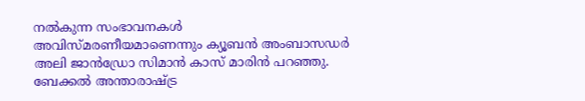നൽകുന്ന സംഭാവനകൾ അവിസ്മരണീയമാണെന്നും ക്യൂബൻ അംബാസഡർ അലി ജാൻഡ്രോ സിമാൻ കാസ് മാരിൻ പറഞ്ഞു. ബേക്കൽ അന്താരാഷ്ട്ര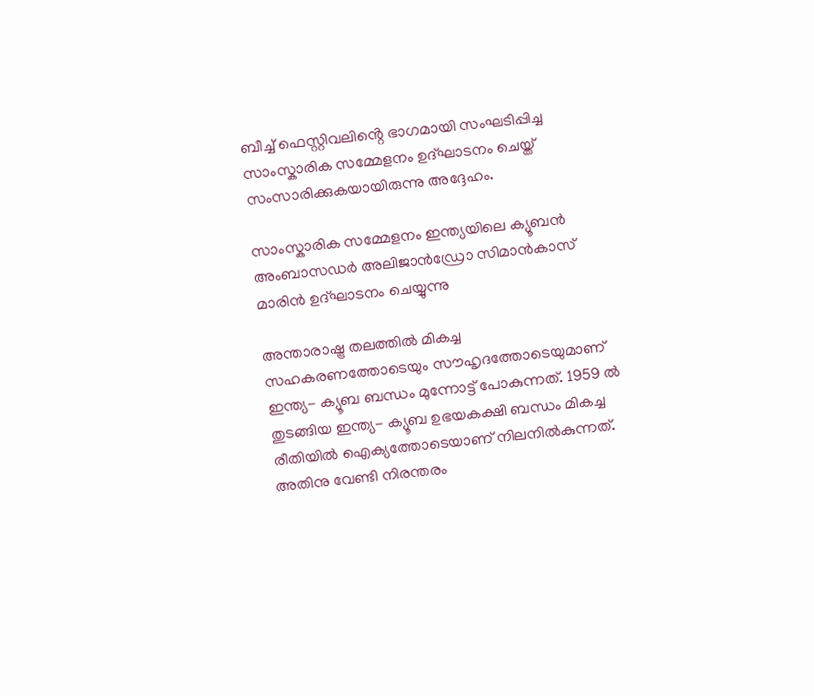ബീച്ച് ഫെസ്റ്റിവലിൻ്റെ ഭാഗമായി സംഘടിപ്പിച്ച സാംസ്കാരിക സമ്മേളനം ഉദ്ഘാടനം ചെയ്ത് സംസാരിക്കുകയായിരുന്നു അദ്ദേഹം.

സാംസ്കാരിക സമ്മേളനം ഇന്ത്യയിലെ ക്യൂബൻ അംബാസഡർ അലിജാൻഡ്രോ സിമാൻകാസ് മാരിൻ ഉദ്‌ഘാടനം ചെയ്യുന്നു

അന്താരാഷ്ട്ര തലത്തിൽ മികച്ച സഹകരണത്തോടെയും സൗഹൃദത്തോടെയുമാണ് ഇന്ത്യ- ക്യൂബ ബന്ധം മുന്നോട്ട് പോകുന്നത്. 1959 ൽ തുടങ്ങിയ ഇന്ത്യ- ക്യൂബ ഉഭയകക്ഷി ബന്ധം മികച്ച രീതിയിൽ ഐക്യത്തോടെയാണ് നിലനിൽകുന്നത്. അതിനു വേണ്ടി നിരന്തരം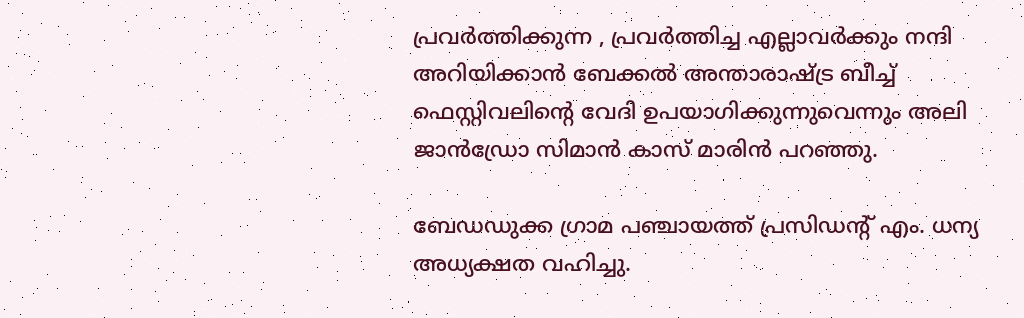പ്രവർത്തിക്കുന്ന , പ്രവർത്തിച്ച എല്ലാവർക്കും നന്ദി അറിയിക്കാൻ ബേക്കൽ അന്താരാഷ്ട്ര ബീച്ച് ഫെസ്റ്റിവലിൻ്റെ വേദി ഉപയാഗിക്കുന്നുവെന്നും അലി ജാൻഡ്രോ സിമാൻ കാസ് മാരിൻ പറഞ്ഞു.

ബേഡഡുക്ക ഗ്രാമ പഞ്ചായത്ത് പ്രസിഡന്റ് എം. ധന്യ അധ്യക്ഷത വഹിച്ചു.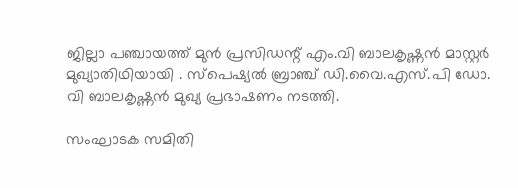ജില്ലാ പഞ്ചായത്ത് മുൻ പ്രസിഡന്റ് എം.വി ബാലകൃഷ്ണൻ മാസ്റ്റർ മുഖ്യാതിഥിയായി . സ്പെഷ്യൽ ബ്രാഞ്ച് ഡി.വൈ.എസ്.പി ഡോ. വി ബാലകൃഷ്ണൻ മുഖ്യ പ്രഭാഷണം നടത്തി.

സംഘാടക സമിതി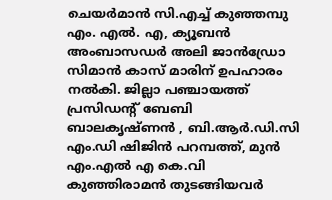ചെയർമാൻ സി.എച്ച് കുഞ്ഞമ്പു എം. എൽ. എ, ക്യൂബൻ അംബാസഡർ അലി ജാൻഡ്രോ സിമാൻ കാസ് മാരിന് ഉപഹാരം നൽകി. ജില്ലാ പഞ്ചായത്ത് പ്രസിഡന്റ് ബേബി ബാലകൃഷ്ണൻ , ബി.ആർ.ഡി.സി എം.ഡി ഷിജിൻ പറമ്പത്ത്, മുൻ എം.എൽ എ കെ.വി കുഞ്ഞിരാമൻ തുടങ്ങിയവർ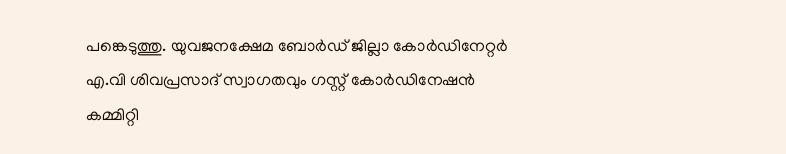പങ്കെടുത്തു. യുവജനക്ഷേമ ബോർഡ് ജില്ലാ കോർഡിനേറ്റർ എ.വി ശിവപ്രസാദ് സ്വാഗതവും ഗസ്റ്റ് കോർഡിനേഷൻ കമ്മിറ്റി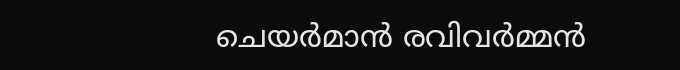ചെയർമാൻ രവിവർമ്മൻ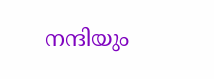നന്ദിയും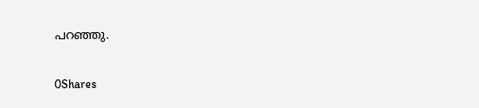പറഞ്ഞു.

0Shares